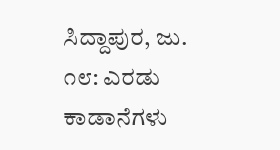ಸಿದ್ದಾಪುರ, ಜು. ೧೮: ಎರಡು ಕಾಡಾನೆಗಳು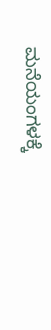ಮನೆಯಂಗಳಕ್ಕೆ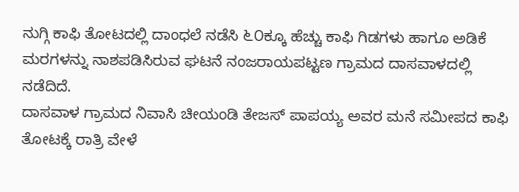ನುಗ್ಗಿ ಕಾಫಿ ತೋಟದಲ್ಲಿ ದಾಂಧಲೆ ನಡೆಸಿ ೬೦ಕ್ಕೂ ಹೆಚ್ಚು ಕಾಫಿ ಗಿಡಗಳು ಹಾಗೂ ಅಡಿಕೆ ಮರಗಳನ್ನು ನಾಶಪಡಿಸಿರುವ ಘಟನೆ ನಂಜರಾಯಪಟ್ಟಣ ಗ್ರಾಮದ ದಾಸವಾಳದಲ್ಲಿ ನಡೆದಿದೆ.
ದಾಸವಾಳ ಗ್ರಾಮದ ನಿವಾಸಿ ಚೀಯಂಡಿ ತೇಜಸ್ ಪಾಪಯ್ಯ ಅವರ ಮನೆ ಸಮೀಪದ ಕಾಫಿ ತೋಟಕ್ಕೆ ರಾತ್ರಿ ವೇಳೆ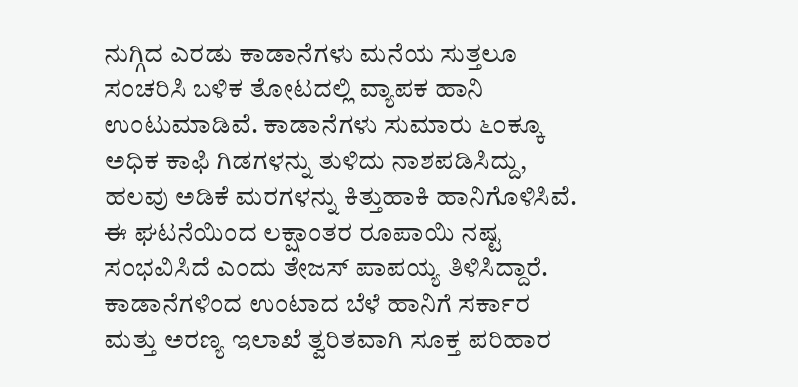ನುಗ್ಗಿದ ಎರಡು ಕಾಡಾನೆಗಳು ಮನೆಯ ಸುತ್ತಲೂ ಸಂಚರಿಸಿ ಬಳಿಕ ತೋಟದಲ್ಲಿ ವ್ಯಾಪಕ ಹಾನಿ ಉಂಟುಮಾಡಿವೆ. ಕಾಡಾನೆಗಳು ಸುಮಾರು ೬೦ಕ್ಕೂ ಅಧಿಕ ಕಾಫಿ ಗಿಡಗಳನ್ನು ತುಳಿದು ನಾಶಪಡಿಸಿದ್ದು, ಹಲವು ಅಡಿಕೆ ಮರಗಳನ್ನು ಕಿತ್ತುಹಾಕಿ ಹಾನಿಗೊಳಿಸಿವೆ. ಈ ಘಟನೆಯಿಂದ ಲಕ್ಷಾಂತರ ರೂಪಾಯಿ ನಷ್ಟ ಸಂಭವಿಸಿದೆ ಎಂದು ತೇಜಸ್ ಪಾಪಯ್ಯ ತಿಳಿಸಿದ್ದಾರೆ.
ಕಾಡಾನೆಗಳಿಂದ ಉಂಟಾದ ಬೆಳೆ ಹಾನಿಗೆ ಸರ್ಕಾರ ಮತ್ತು ಅರಣ್ಯ ಇಲಾಖೆ ತ್ವರಿತವಾಗಿ ಸೂಕ್ತ ಪರಿಹಾರ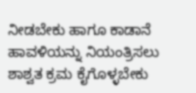ನೀಡಬೇಕು ಹಾಗೂ ಕಾಡಾನೆ ಹಾವಳಿಯನ್ನು ನಿಯಂತ್ರಿಸಲು ಶಾಶ್ವತ ಕ್ರಮ ಕೈಗೊಳ್ಳಬೇಕು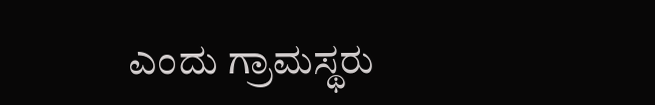ಎಂದು ಗ್ರಾಮಸ್ಥರು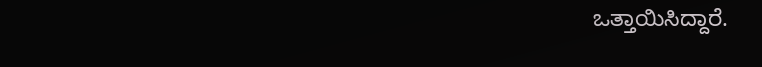ಒತ್ತಾಯಿಸಿದ್ದಾರೆ.